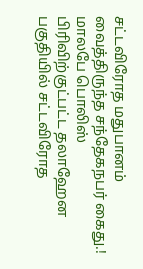சட்டவிரோத மதுபானம் வைத்திருந்த சந்தேகநபர் கைது.!
மாலபே பொலிஸ் பிரிவிற்குட்பட்ட தலாஹேன பகுதியில் சட்டவிரோத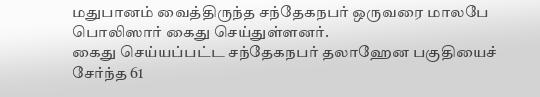மதுபானம் வைத்திருந்த சந்தேகநபர் ஒருவரை மாலபே பொலிஸார் கைது செய்துள்ளனர்.
கைது செய்யப்பட்ட சந்தேகநபர் தலாஹேன பகுதியைச் சேர்ந்த 61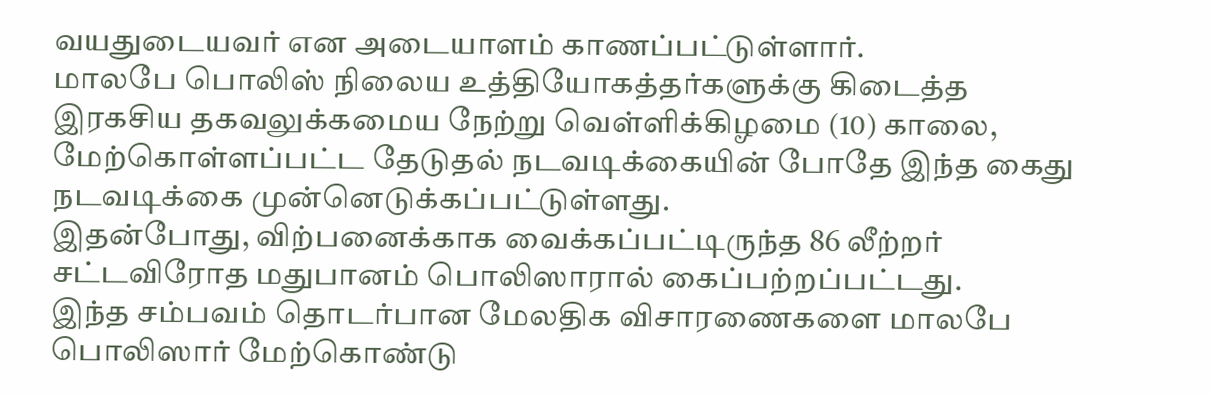வயதுடையவர் என அடையாளம் காணப்பட்டுள்ளார்.
மாலபே பொலிஸ் நிலைய உத்தியோகத்தர்களுக்கு கிடைத்த இரகசிய தகவலுக்கமைய நேற்று வெள்ளிக்கிழமை (10) காலை, மேற்கொள்ளப்பட்ட தேடுதல் நடவடிக்கையின் போதே இந்த கைது நடவடிக்கை முன்னெடுக்கப்பட்டுள்ளது.
இதன்போது, விற்பனைக்காக வைக்கப்பட்டிருந்த 86 லீற்றர் சட்டவிரோத மதுபானம் பொலிஸாரால் கைப்பற்றப்பட்டது.
இந்த சம்பவம் தொடர்பான மேலதிக விசாரணைகளை மாலபே பொலிஸார் மேற்கொண்டு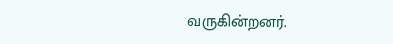வருகின்றனர்.